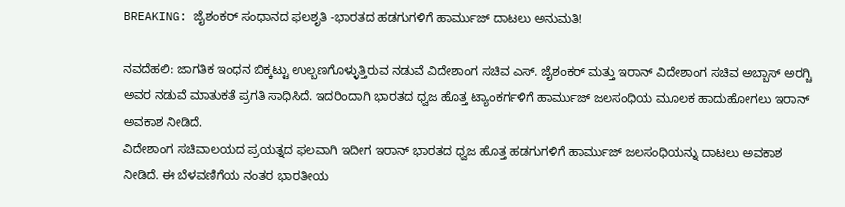BREAKING: ಜೈಶಂಕರ್ ಸಂಧಾನದ ಫಲಶೃತಿ -ಭಾರತದ ಹಡಗುಗಳಿಗೆ ಹಾರ್ಮುಜ್ ದಾಟಲು ಅನುಮತಿ!

ನವದೆಹಲಿ: ಜಾಗತಿಕ ಇಂಧನ ಬಿಕ್ಕಟ್ಟು ಉಲ್ಬಣಗೊಳ್ಳುತ್ತಿರುವ ನಡುವೆ ವಿದೇಶಾಂಗ ಸಚಿವ ಎಸ್. ಜೈಶಂಕರ್ ಮತ್ತು ಇರಾನ್ ವಿದೇಶಾಂಗ ಸಚಿವ ಅಬ್ಬಾಸ್ ಅರಗ್ಚಿ ಅವರ ನಡುವೆ ಮಾತುಕತೆ ಪ್ರಗತಿ ಸಾಧಿಸಿದೆ. ಇದರಿಂದಾಗಿ ಭಾರತದ ಧ್ವಜ ಹೊತ್ತ ಟ್ಯಾಂಕರ್ಗಳಿಗೆ ಹಾರ್ಮುಜ್ ಜಲಸಂಧಿಯ ಮೂಲಕ ಹಾದುಹೋಗಲು ಇರಾನ್ ಅವಕಾಶ ನೀಡಿದೆ.
ವಿದೇಶಾಂಗ ಸಚಿವಾಲಯದ ಪ್ರಯತ್ನದ ಫಲವಾಗಿ ಇದೀಗ ಇರಾನ್ ಭಾರತದ ಧ್ವಜ ಹೊತ್ತ ಹಡಗುಗಳಿಗೆ ಹಾರ್ಮುಜ್ ಜಲಸಂಧಿಯನ್ನು ದಾಟಲು ಅವಕಾಶ ನೀಡಿದೆ. ಈ ಬೆಳವಣಿಗೆಯ ನಂತರ ಭಾರತೀಯ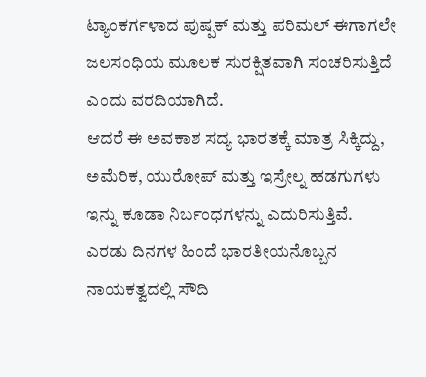ಟ್ಯಾಂಕರ್ಗಳಾದ ಪುಷ್ಪಕ್ ಮತ್ತು ಪರಿಮಲ್ ಈಗಾಗಲೇ ಜಲಸಂಧಿಯ ಮೂಲಕ ಸುರಕ್ಷಿತವಾಗಿ ಸಂಚರಿಸುತ್ತಿದೆ ಎಂದು ವರದಿಯಾಗಿದೆ.
ಆದರೆ ಈ ಅವಕಾಶ ಸದ್ಯ ಭಾರತಕ್ಕೆ ಮಾತ್ರ ಸಿಕ್ಕಿದ್ದು, ಅಮೆರಿಕ, ಯುರೋಪ್ ಮತ್ತು ಇಸ್ರೇಲ್ನ ಹಡಗುಗಳು ಇನ್ನು ಕೂಡಾ ನಿರ್ಬಂಧಗಳನ್ನು ಎದುರಿಸುತ್ತಿವೆ.
ಎರಡು ದಿನಗಳ ಹಿಂದೆ ಭಾರತೀಯನೊಬ್ಬನ ನಾಯಕತ್ವದಲ್ಲಿ ಸೌದಿ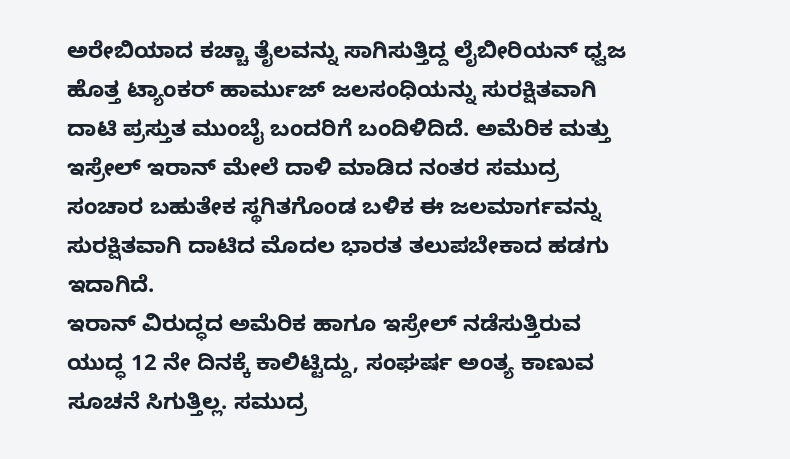ಅರೇಬಿಯಾದ ಕಚ್ಚಾ ತೈಲವನ್ನು ಸಾಗಿಸುತ್ತಿದ್ದ ಲೈಬೀರಿಯನ್ ಧ್ವಜ ಹೊತ್ತ ಟ್ಯಾಂಕರ್ ಹಾರ್ಮುಜ್ ಜಲಸಂಧಿಯನ್ನು ಸುರಕ್ಷಿತವಾಗಿ ದಾಟಿ ಪ್ರಸ್ತುತ ಮುಂಬೈ ಬಂದರಿಗೆ ಬಂದಿಳಿದಿದೆ. ಅಮೆರಿಕ ಮತ್ತು ಇಸ್ರೇಲ್ ಇರಾನ್ ಮೇಲೆ ದಾಳಿ ಮಾಡಿದ ನಂತರ ಸಮುದ್ರ ಸಂಚಾರ ಬಹುತೇಕ ಸ್ಥಗಿತಗೊಂಡ ಬಳಿಕ ಈ ಜಲಮಾರ್ಗವನ್ನು ಸುರಕ್ಷಿತವಾಗಿ ದಾಟಿದ ಮೊದಲ ಭಾರತ ತಲುಪಬೇಕಾದ ಹಡಗು ಇದಾಗಿದೆ.
ಇರಾನ್ ವಿರುದ್ಧದ ಅಮೆರಿಕ ಹಾಗೂ ಇಸ್ರೇಲ್ ನಡೆಸುತ್ತಿರುವ ಯುದ್ಧ 12 ನೇ ದಿನಕ್ಕೆ ಕಾಲಿಟ್ಟಿದ್ದು, ಸಂಘರ್ಷ ಅಂತ್ಯ ಕಾಣುವ ಸೂಚನೆ ಸಿಗುತ್ತಿಲ್ಲ. ಸಮುದ್ರ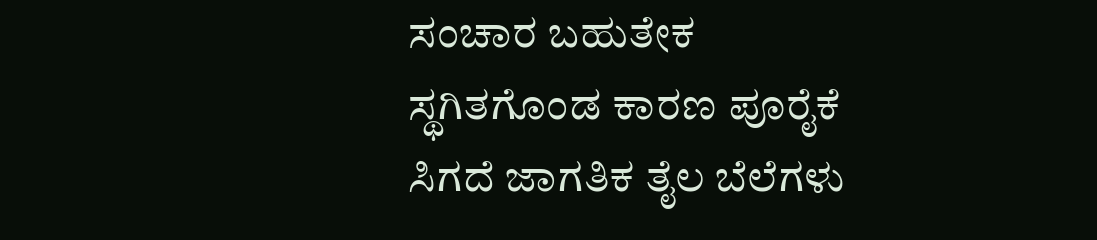ಸಂಚಾರ ಬಹುತೇಕ ಸ್ಥಗಿತಗೊಂಡ ಕಾರಣ ಪೂರೈಕೆ ಸಿಗದೆ ಜಾಗತಿಕ ತೈಲ ಬೆಲೆಗಳು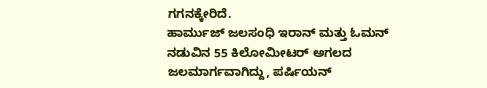ಗಗನಕ್ಕೇರಿದೆ.
ಹಾರ್ಮುಜ್ ಜಲಸಂಧಿ ಇರಾನ್ ಮತ್ತು ಓಮನ್ ನಡುವಿನ 55 ಕಿಲೋಮೀಟರ್ ಅಗಲದ ಜಲಮಾರ್ಗವಾಗಿದ್ದು, ಪರ್ಷಿಯನ್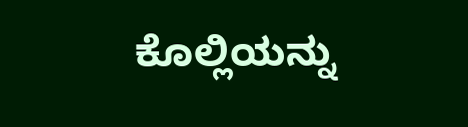ಕೊಲ್ಲಿಯನ್ನು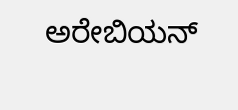ಅರೇಬಿಯನ್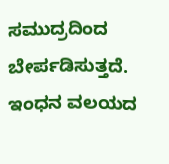ಸಮುದ್ರದಿಂದ ಬೇರ್ಪಡಿಸುತ್ತದೆ. ಇಂಧನ ವಲಯದ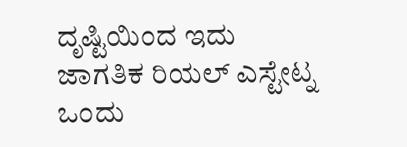ದೃಷ್ಟಿಯಿಂದ ಇದು ಜಾಗತಿಕ ರಿಯಲ್ ಎಸ್ಟೇಟ್ನ ಒಂದು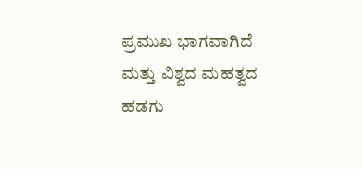ಪ್ರಮುಖ ಭಾಗವಾಗಿದೆ ಮತ್ತು ವಿಶ್ವದ ಮಹತ್ವದ ಹಡಗು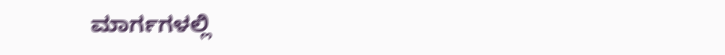ಮಾರ್ಗಗಳಲ್ಲಿ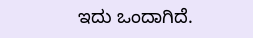ಇದು ಒಂದಾಗಿದೆ.